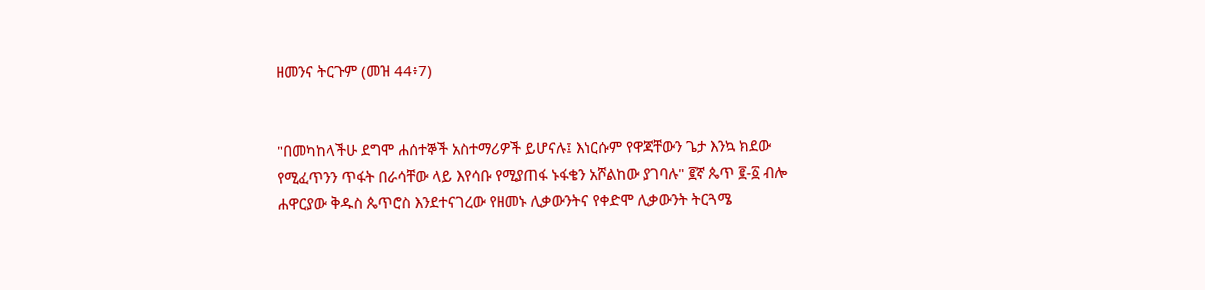ዘመንና ትርጉም (መዝ 44፥7)


"በመካከላችሁ ደግሞ ሐሰተኞች አስተማሪዎች ይሆናሉ፤ እነርሱም የዋጃቸውን ጌታ እንኳ ክደው የሚፈጥንን ጥፋት በራሳቸው ላይ እየሳቡ የሚያጠፋ ኑፋቄን አሾልከው ያገባሉ" ፪ኛ ጴጥ ፪-፩ ብሎ ሐዋርያው ቅዱስ ጴጥሮስ እንደተናገረው የዘመኑ ሊቃውንትና የቀድሞ ሊቃውንት ትርጓሜ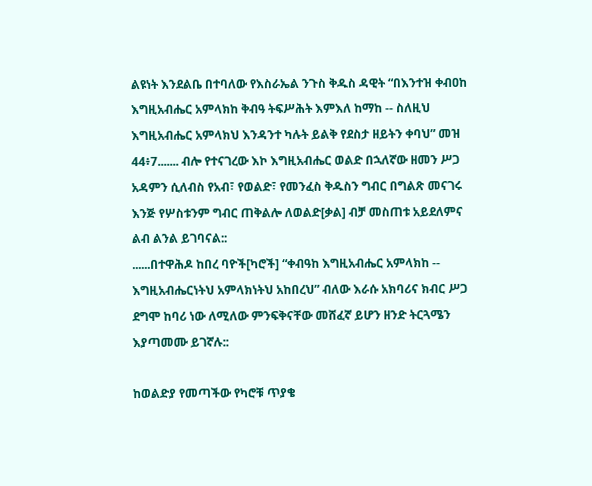ልዩነት እንደልቤ በተባለው የእስራኤል ንጉስ ቅዱስ ዳዊት “በእንተዝ ቀብዐከ እግዚአብሔር አምላክከ ቅብዓ ትፍሥሕት እምእለ ከማከ -- ስለዚህ እግዚአብሔር አምላክህ እንዳንተ ካሉት ይልቅ የደስታ ዘይትን ቀባህ” መዝ 44፥7....... ብሎ የተናገረው እኮ እግዚአብሔር ወልድ በኋለኛው ዘመን ሥጋ አዳምን ሲለብስ የአብ፣ የወልድ፣ የመንፈስ ቅዱስን ግብር በግልጽ መናገሩ እንጅ የሦስቱንም ግብር ጠቅልሎ ለወልድ[ቃል] ብቻ መስጠቱ አይደለምና ልብ ልንል ይገባናል::
......በተዋሕዶ ከበረ ባዮች[ካሮች] “ቀብዓከ እግዚአብሔር አምላክከ -- እግዚአብሔርነትህ አምላክነትህ አከበረህ” ብለው እራሱ አክባሪና ክብር ሥጋ ደግሞ ከባሪ ነው ለሚለው ምንፍቅናቸው መሸፈኛ ይሆን ዘንድ ትርጓሜን እያጣመሙ ይገኛሉ::

ከወልድያ የመጣችው የካሮቹ ጥያቄ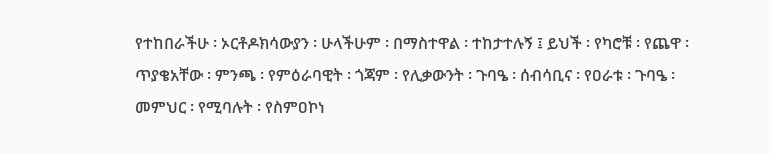የተከበራችሁ ፡ ኦርቶዶክሳውያን ፡ ሁላችሁም ፡ በማስተዋል ፡ ተከታተሉኝ ፤ ይህች ፡ የካሮቹ ፡ የጨዋ ፡ ጥያቄአቸው ፡ ምንጫ ፡ የምዕራባዊት ፡ ጎጃም ፡ የሊቃውንት ፡ ጉባዔ ፡ ሰብሳቢና ፡ የዐራቱ ፡ ጉባዔ ፡ መምህር ፡ የሚባሉት ፡ የስምዐኮነ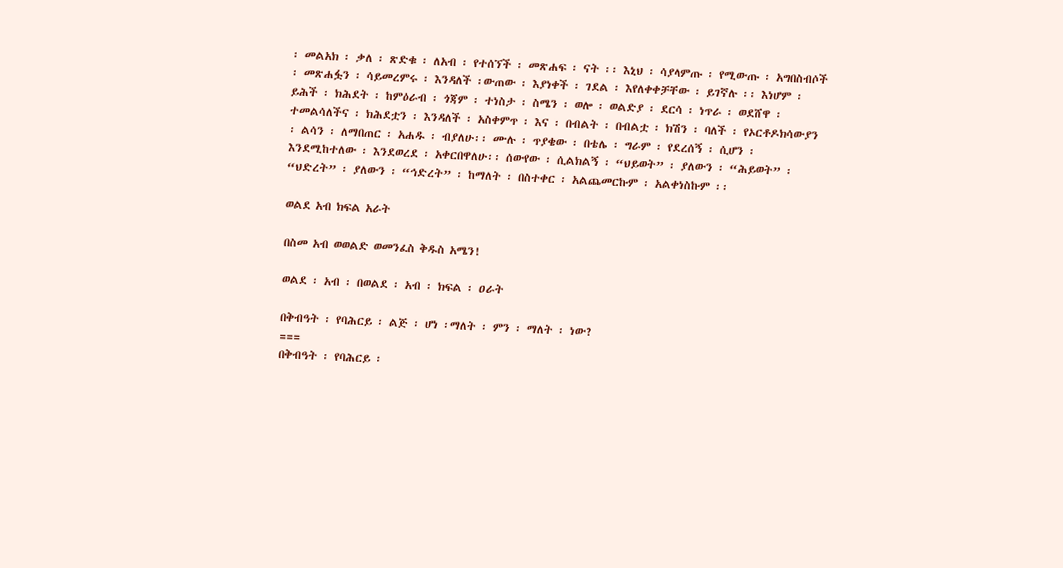፡ መልአክ ፡ ቃለ ፡ ጽድቁ ፡ ለአብ ፡ የተሰኘች ፡ መጽሐፍ ፡ ናት ፡፡ እኒህ ፡ ሳያላምጡ ፡ የሚውጡ ፡ አግበስብሶች ፡ መጽሐፏን ፡ ሳይመረምሩ ፡ እንዳለች ፡ውጠው ፡ እያነቀች ፡ ገደል ፡ እየለቀቀቻቸው ፡ ይገኛሉ ፡፡ እነሆም ፡ ይሕች ፡ ክሕደት ፡ ከምዕራብ ፡ ጎጃም ፡ ተነስታ ፡ ስሜን ፡ ወሎ ፡ ወልድያ ፡ ደርሳ ፡ ነጥራ ፡ ወደሸዋ ፡ ተመልሳለችና ፡ ክሕደቷን ፡ እንዳለች ፡ አስቀምጥ ፡ እና ፡ በብልት ፡ በብልቷ ፡ ክሽን ፡ ባለች ፡ የኦርቶዶክሳውያን ፡ ልሳን ፡ ለማበጠር ፡ አሐዱ ፡ ብያለሁ፡፡ ሙሉ ፡ ጥያቄው ፡ በቴሌ ፡ ግራም ፡ የደረሰኝ ፡ ሲሆን ፡ እንደሚከተለው ፡ እንደወረደ ፡ አቀርበዋለሁ፡፡ ሰውየው ፡ ሲልክልኝ ፡ “ህይወት” ፡ ያለውን ፡ “ሕይወት” ፡ “ህድረት” ፡ ያለውን ፡ “ኅድረት” ፡ ከማለት ፡ በስተቀር ፡ አልጨመርኩም ፡ አልቀነስኩም ፡፡

ወልደ አብ ክፍል አራት

በስመ አብ ወወልድ ወመንፈስ ቅዱስ አሜን!

ወልደ ፡ አብ ፡ በወልደ ፡ አብ ፡ ክፍል ፡ ዐራት

በቅብዓት ፡ የባሕርይ ፡ ልጅ ፡ ሆነ ፡ማለት ፡ ምን ፡ ማለት ፡ ነው?
===
በቅብዓት ፡ የባሕርይ ፡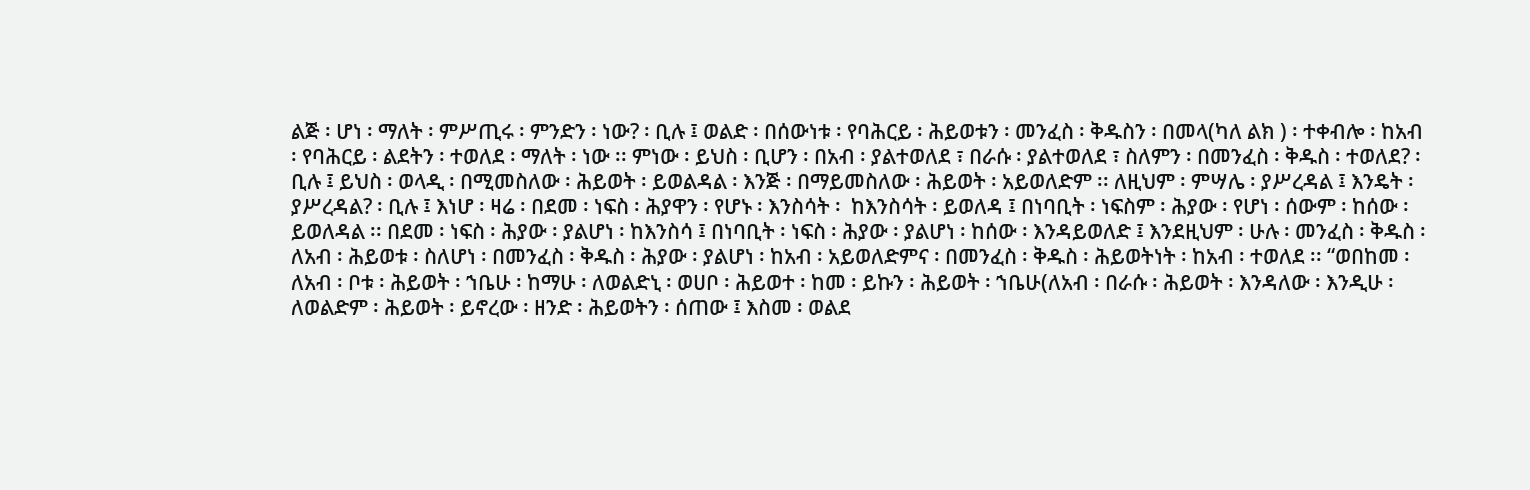ልጅ ፡ ሆነ ፡ ማለት ፡ ምሥጢሩ ፡ ምንድን ፡ ነው? ፡ ቢሉ ፤ ወልድ ፡ በሰውነቱ ፡ የባሕርይ ፡ ሕይወቱን ፡ መንፈስ ፡ ቅዱስን ፡ በመላ(ካለ ልክ ) ፡ ተቀብሎ ፡ ከአብ ፡ የባሕርይ ፡ ልደትን ፡ ተወለደ ፡ ማለት ፡ ነው ፡፡ ምነው ፡ ይህስ ፡ ቢሆን ፡ በአብ ፡ ያልተወለደ ፣ በራሱ ፡ ያልተወለደ ፣ ስለምን ፡ በመንፈስ ፡ ቅዱስ ፡ ተወለደ? ፡ ቢሉ ፤ ይህስ ፡ ወላዲ ፡ በሚመስለው ፡ ሕይወት ፡ ይወልዳል ፡ እንጅ ፡ በማይመስለው ፡ ሕይወት ፡ አይወለድም ፡፡ ለዚህም ፡ ምሣሌ ፡ ያሥረዳል ፤ እንዴት ፡ ያሥረዳል? ፡ ቢሉ ፤ እነሆ ፡ ዛሬ ፡ በደመ ፡ ነፍስ ፡ ሕያዋን ፡ የሆኑ ፡ እንስሳት ፡  ከእንስሳት ፡ ይወለዳ ፤ በነባቢት ፡ ነፍስም ፡ ሕያው ፡ የሆነ ፡ ሰውም ፡ ከሰው ፡ ይወለዳል ፡፡ በደመ ፡ ነፍስ ፡ ሕያው ፡ ያልሆነ ፡ ከእንስሳ ፤ በነባቢት ፡ ነፍስ ፡ ሕያው ፡ ያልሆነ ፡ ከሰው ፡ እንዳይወለድ ፤ እንደዚህም ፡ ሁሉ ፡ መንፈስ ፡ ቅዱስ ፡ ለአብ ፡ ሕይወቱ ፡ ስለሆነ ፡ በመንፈስ ፡ ቅዱስ ፡ ሕያው ፡ ያልሆነ ፡ ከአብ ፡ አይወለድምና ፡ በመንፈስ ፡ ቅዱስ ፡ ሕይወትነት ፡ ከአብ ፡ ተወለደ ፡፡ “ወበከመ ፡ ለአብ ፡ ቦቱ ፡ ሕይወት ፡ ኀቤሁ ፡ ከማሁ ፡ ለወልድኒ ፡ ወሀቦ ፡ ሕይወተ ፡ ከመ ፡ ይኩን ፡ ሕይወት ፡ ኀቤሁ(ለአብ ፡ በራሱ ፡ ሕይወት ፡ እንዳለው ፡ እንዲሁ ፡ ለወልድም ፡ ሕይወት ፡ ይኖረው ፡ ዘንድ ፡ ሕይወትን ፡ ሰጠው ፤ እስመ ፡ ወልደ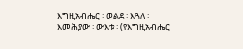እግዚአብሔር ፡ ወልደ ፡ እጓለ ፡ እመሕያው ፡ ውእቱ ፡ (የእግዚአብሔር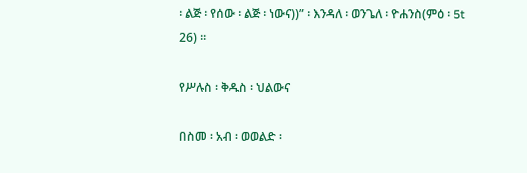፡ ልጅ ፡ የሰው ፡ ልጅ ፡ ነውና))” ፡ እንዳለ ፡ ወንጌለ ፡ ዮሐንስ(ምዕ ፡ 5t 26) ፡፡

የሥሉስ ፡ ቅዱስ ፡ ህልውና

በስመ ፡ አብ ፡ ወወልድ ፡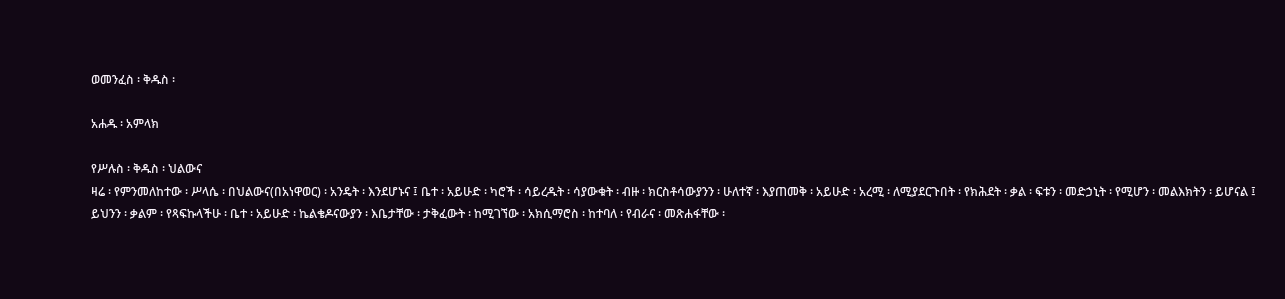ወመንፈስ ፡ ቅዱስ ፡

አሐዱ ፡ አምላክ

የሥሉስ ፡ ቅዱስ ፡ ህልውና
ዛሬ ፡ የምንመለከተው ፡ ሥላሴ ፡ በህልውና(በአነዋወር) ፡ አንዴት ፡ እንደሆኑና ፤ ቤተ ፡ አይሁድ ፡ ካሮች ፡ ሳይረዱት ፡ ሳያውቁት ፡ ብዙ ፡ ክርስቶሳውያንን ፡ ሁለተኛ ፡ እያጠመቅ ፡ አይሁድ ፡ አረሚ ፡ ለሚያደርጉበት ፡ የክሕደት ፡ ቃል ፡ ፍቱን ፡ መድኃኒት ፡ የሚሆን ፡ መልእክትን ፡ ይሆናል ፤ ይህንን ፡ ቃልም ፡ የጻፍኩላችሁ ፡ ቤተ ፡ አይሁድ ፡ ኬልቄዶናውያን ፡ እቤታቸው ፡ ታቅፈውት ፡ ከሚገኘው ፡ አክሲማሮስ ፡ ከተባለ ፡ የብራና ፡ መጽሐፋቸው ፡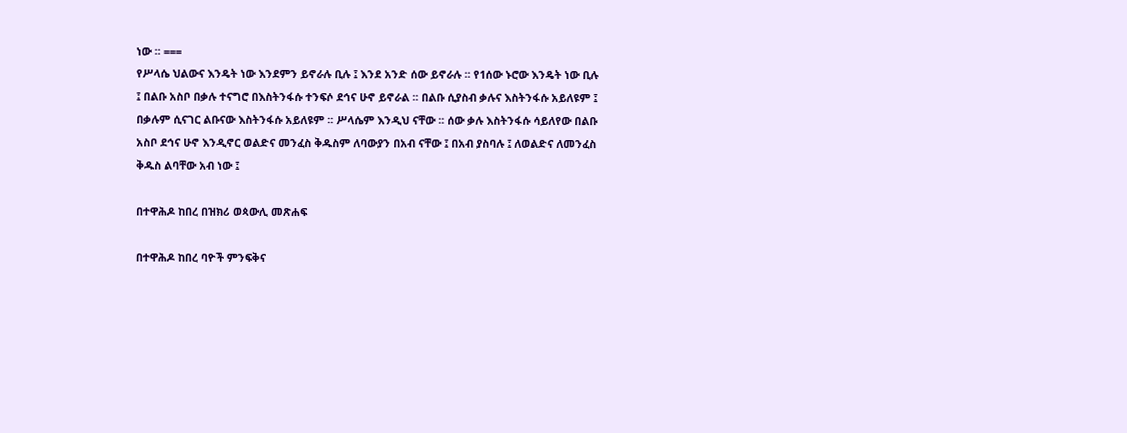ነው ፡፡ ===
የሥላሴ ህልውና እንዴት ነው እንደምን ይኖራሉ ቢሉ ፤ እንደ አንድ ሰው ይኖራሉ ፡፡ የ1ሰው ኑሮው እንዴት ነው ቢሉ ፤ በልቡ አስቦ በቃሉ ተናግሮ በእስትንፋሱ ተንፍሶ ደኅና ሁኖ ይኖራል ፡፡ በልቡ ሲያስብ ቃሉና እስትንፋሱ አይለዩም ፤ በቃሉም ሲናገር ልቡናው እስትንፋሱ አይለዩም ፡፡ ሥላሴም እንዲህ ናቸው ፡፡ ሰው ቃሉ እስትንፋሱ ሳይለየው በልቡ አስቦ ደኅና ሁኖ እንዲኖር ወልድና መንፈስ ቅዱስም ለባውያን በአብ ናቸው ፤ በአብ ያስባሉ ፤ ለወልድና ለመንፈስ ቅዱስ ልባቸው አብ ነው ፤

በተዋሕዶ ከበረ በዝክሪ ወጳውሊ መጽሐፍ

በተዋሕዶ ከበረ ባዮች ምንፍቅና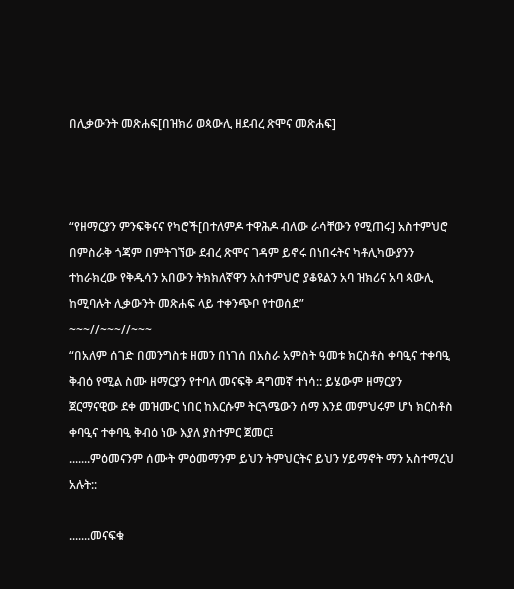በሊቃውንት መጽሐፍ[በዝክሪ ወጳውሊ ዘደብረ ጽሞና መጽሐፍ]



“የዘማርያን ምንፍቅናና የካሮች[በተለምዶ ተዋሕዶ ብለው ራሳቸውን የሚጠሩ] አስተምህሮ በምስራቅ ጎጃም በምትገኘው ደብረ ጽሞና ገዳም ይኖሩ በነበሩትና ካቶሊካውያንን ተከራክረው የቅዱሳን አበውን ትክክለኛዋን አስተምህሮ ያቆዩልን አባ ዝክሪና አባ ጳውሊ ከሚባሉት ሊቃውንት መጽሐፍ ላይ ተቀንጭቦ የተወሰደ”
~~~//~~~//~~~
“በአለም ሰገድ በመንግስቱ ዘመን በነገሰ በአስራ አምስት ዓመቱ ክርስቶስ ቀባዒና ተቀባዒ ቅብዕ የሚል ስሙ ዘማርያን የተባለ መናፍቅ ዳግመኛ ተነሳ:: ይሄውም ዘማርያን
ጀርማናዊው ደቀ መዝሙር ነበር ከእርሱም ትርጓሜውን ሰማ እንደ መምህሩም ሆነ ክርስቶስ ቀባዒና ተቀባዒ ቅብዕ ነው እያለ ያስተምር ጀመር፤
.......ምዕመናንም ሰሙት ምዕመማንም ይህን ትምህርትና ይህን ሃይማኖት ማን አስተማረህ አሉት::

.......መናፍቁ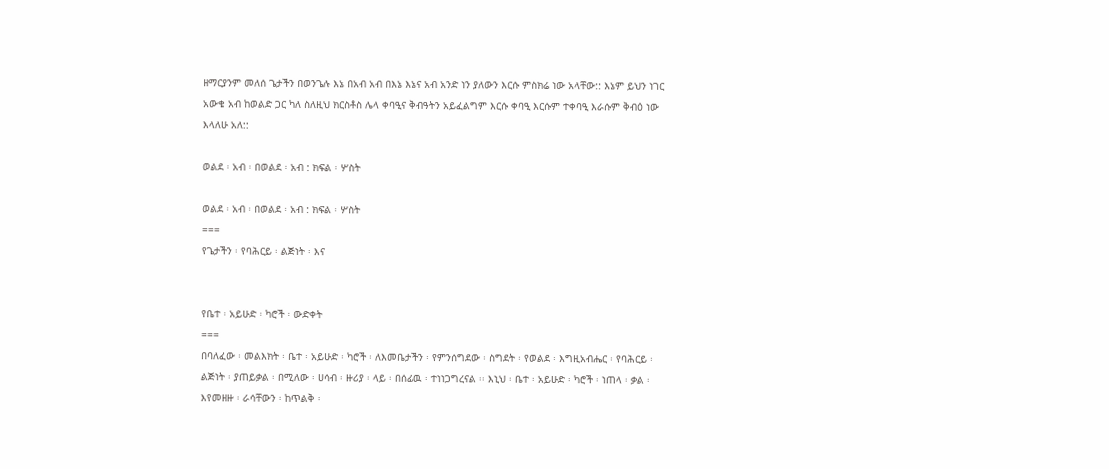ዘማርያንም መለሰ ጌታችን በወንጌሉ እኔ በአብ አብ በእኔ እኔና አብ አንድ ነን ያለውን እርሱ ምስክሬ ነው አላቸው:: እኔም ይህን ነገር አውቄ አብ ከወልድ ጋር ካለ ስለዚህ ክርስቶስ ሌላ ቀባዒና ቅብዓትን አይፈልግም እርሱ ቀባዒ እርሱም ተቀባዒ እራሱም ቅብዕ ነው እላለሁ አለ::

ወልደ ፡ አብ ፡ በወልደ ፡ አብ : ክፍል ፡ ሦስት

ወልደ ፡ አብ ፡ በወልደ ፡ አብ : ክፍል ፡ ሦስት
===
የጌታችን ፡ የባሕርይ ፡ ልጅነት ፡ እና


የቤተ ፡ አይሁድ ፡ ካሮች ፡ ውድቀት
===
በባለፈው ፡ መልእክት ፡ ቤተ ፡ አይሁድ ፡ ካሮች ፡ ለእመቤታችን ፡ የምንሰግደው ፡ ስግደት ፡ የወልደ ፡ እግዚአብሔር ፡ የባሕርይ ፡ ልጅነት ፡ ያጠይቃል ፡ በሚለው ፡ ሀሳብ ፡ ዙሪያ ፡ ላይ ፡ በሰፊዉ ፡ ተነነጋግረናል ፡፡ እኒህ ፡ ቤተ ፡ አይሁድ ፡ ካሮች ፡ ነጠላ ፡ ቃል ፡ እየመዘዙ ፡ ራሳቸውን ፡ ከጥልቅ ፡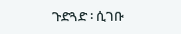ጉድጓድ ፡ ሲገቡ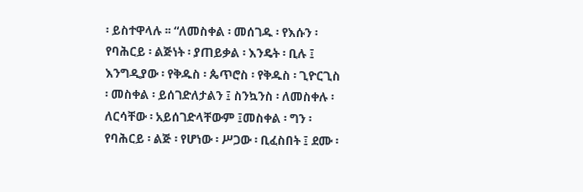፡ ይስተዋላሉ ፡፡ “ለመስቀል ፡ መሰገዱ ፡ የእሱን ፡ የባሕርይ ፡ ልጅነት ፡ ያጠይቃል ፡ እንዴት ፡ ቢሉ ፤ እንግዲያው ፡ የቅዱስ ፡ ጴጥሮስ ፡ የቅዱስ ፡ ጊዮርጊስ ፡ መስቀል ፡ ይሰገድለታልን ፤ ስንኳንስ ፡ ለመስቀሉ ፡ ለርሳቸው ፡ አይሰገድላቸውም ፤መስቀል ፡ ግን ፡ የባሕርይ ፡ ልጅ ፡ የሆነው ፡ ሥጋው ፡ ቢፈስበት ፤ ደሙ ፡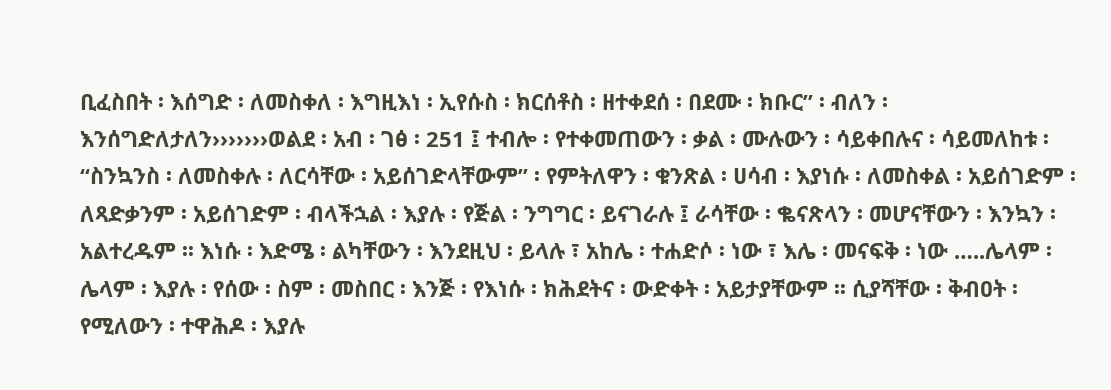ቢፈስበት ፡ እሰግድ ፡ ለመስቀለ ፡ እግዚእነ ፡ ኢየሱስ ፡ ክርሰቶስ ፡ ዘተቀደሰ ፡ በደሙ ፡ ክቡር” ፡ ብለን ፡ እንሰግድለታለን›››››››ወልደ ፡ አብ ፡ ገፅ ፡ 251 ፤ ተብሎ ፡ የተቀመጠውን ፡ ቃል ፡ ሙሉውን ፡ ሳይቀበሉና ፡ ሳይመለከቱ ፡ “ስንኳንስ ፡ ለመስቀሉ ፡ ለርሳቸው ፡ አይሰገድላቸውም” ፡ የምትለዋን ፡ ቁንጽል ፡ ሀሳብ ፡ እያነሱ ፡ ለመስቀል ፡ አይሰገድም ፡ ለጻድቃንም ፡ አይሰገድም ፡ ብላችኋል ፡ እያሉ ፡ የጅል ፡ ንግግር ፡ ይናገራሉ ፤ ራሳቸው ፡ ቈናጽላን ፡ መሆናቸውን ፡ እንኳን ፡ አልተረዱም ፡፡ እነሱ ፡ እድሜ ፡ ልካቸውን ፡ እንደዚህ ፡ ይላሉ ፣ አከሌ ፡ ተሐድሶ ፡ ነው ፣ እሌ ፡ መናፍቅ ፡ ነው …..ሌላም ፡ ሌላም ፡ እያሉ ፡ የሰው ፡ ስም ፡ መስበር ፡ እንጅ ፡ የእነሱ ፡ ክሕደትና ፡ ውድቀት ፡ አይታያቸውም ፡፡ ሲያሻቸው ፡ ቅብዐት ፡ የሚለውን ፡ ተዋሕዶ ፡ እያሉ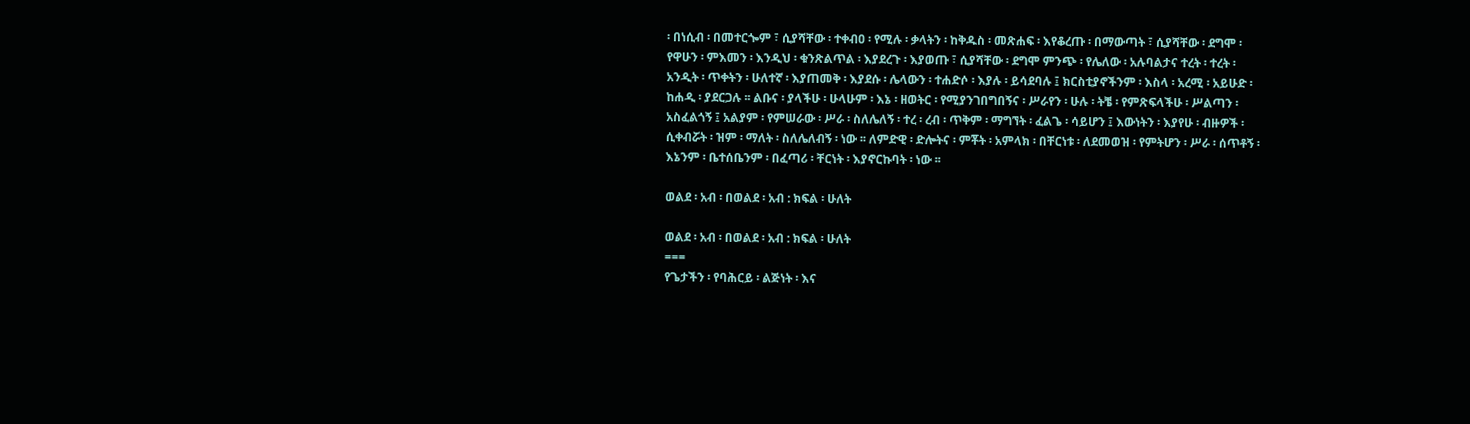፡ በነሲብ ፡ በመተርጐም ፣ ሲያሻቸው ፡ ተቀብዐ ፡ የሚሉ ፡ ቃላትን ፡ ከቅዱስ ፡ መጽሐፍ ፡ እየቆረጡ ፡ በማውጣት ፣ ሲያሻቸው ፡ ደግሞ ፡ የዋሁን ፡ ምእመን ፡ እንዲህ ፡ ቁንጽልጥል ፡ እያደረጉ ፡ እያወጡ ፣ ሲያሻቸው ፡ ደግሞ ምንጭ ፡ የሌለው ፡ አሉባልታና ተረት ፡ ተረት ፡ አንዲት ፡ ጥቀትን ፡ ሁለተኛ ፡ እያጠመቅ ፡ እያደሱ ፡ ሌላውን ፡ ተሐድሶ ፡ እያሉ ፡ ይሳደባሉ ፤ ክርስቲያኖችንም ፡ እስላ ፡ አረሚ ፡ አይሁድ ፡ ከሐዲ ፡ ያደርጋሉ ፡፡ ልቡና ፡ ያላችሁ ፡ ሁላሁም ፡ እኔ ፡ ዘወትር ፡ የሚያንገበግበኝና ፡ ሥራየን ፡ ሁሉ ፡ ትቼ ፡ የምጽፍላችሁ ፡ ሥልጣን ፡ አስፈልጎኝ ፤ አልያም ፡ የምሠራው ፡ ሥራ ፡ ስለሌለኝ ፡ ተረ ፡ ረብ ፡ ጥቅም ፡ ማግኘት ፡ ፈልጌ ፡ ሳይሆን ፤ እውነትን ፡ እያየሁ ፡ ብዙዎች ፡ ሲቀብሯት ፡ ዝም ፡ ማለት ፡ ስለሌለብኝ ፡ ነው ፡፡ ለምድዊ ፡ ድሎትና ፡ ምቾት ፡ አምላክ ፡ በቸርነቱ ፡ ለደመወዝ ፡ የምትሆን ፡ ሥራ ፡ ሰጥቶኝ ፡ እኔንም ፡ ቤተሰቤንም ፡ በፈጣሪ ፡ ቸርነት ፡ እያኖርኩባት ፡ ነው ፡፡

ወልደ ፡ አብ ፡ በወልደ ፡ አብ : ክፍል ፡ ሁለት

ወልደ ፡ አብ ፡ በወልደ ፡ አብ : ክፍል ፡ ሁለት
===
የጌታችን ፡ የባሕርይ ፡ ልጅነት ፡ እና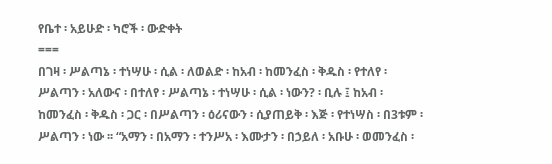የቤተ ፡ አይሁድ ፡ ካሮች ፡ ውድቀት
===
በገዛ ፡ ሥልጣኔ ፡ ተነሣሁ ፡ ሲል ፡ ለወልድ ፡ ከአብ ፡ ከመንፈስ ፡ ቅዱስ ፡ የተለየ ፡ ሥልጣን ፡ አለውና ፡ በተለየ ፡ ሥልጣኔ ፡ ተነሣሁ ፡ ሲል ፡ ነውን? ፡ ቢሉ ፤ ከአብ ፡ ከመንፈስ ፡ ቅዱስ ፡ ጋር ፡ በሥልጣን ፡ ዕሪናውን ፡ ሲያጠይቅ ፡ እጅ ፡ የተነሣስ ፡ በ3ቱም ፡ ሥልጣን ፡ ነው ፡፡ “አማን ፡ በአማን ፡ ተንሥአ ፡ እሙታን ፡ በኃይለ ፡ አቡሁ ፡ ወመንፈስ ፡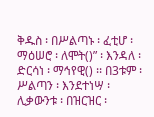ቅዱስ ፡ በሥልጣኑ ፡ ፈቲሆ ፡ ማዕሠሮ ፡ ለሞት()” ፡ እንዳለ ፡ ድርሳነ ፡ ማኅየዊ() ፡፡ በ3ቱም ፡ ሥልጣን ፡ እንደተነሣ ፡ ሊቃውንቱ ፡ በዝርዝር ፡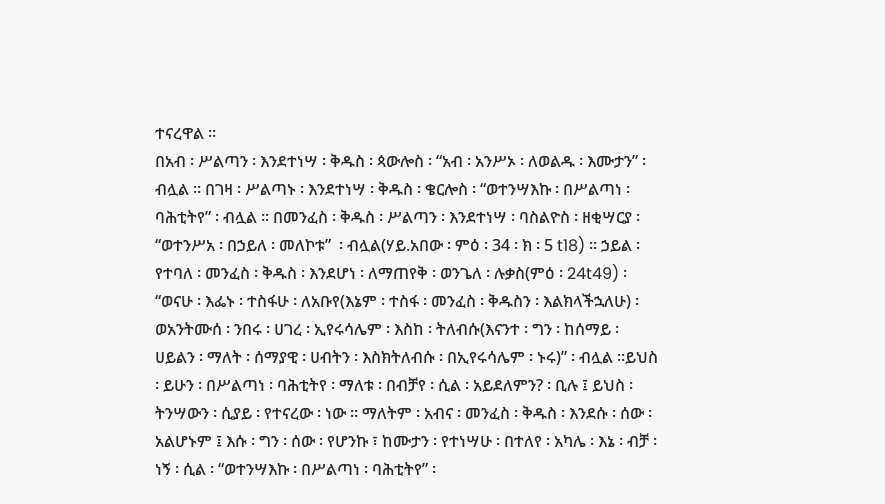ተናረዋል ፡፡
በአብ ፡ ሥልጣን ፡ እንደተነሣ ፡ ቅዱስ ፡ ጳውሎስ ፡ “አብ ፡ አንሥኦ ፡ ለወልዱ ፡ እሙታን” ፡ ብሏል ፡፡ በገዛ ፡ ሥልጣኑ ፡ እንደተነሣ ፡ ቅዱስ ፡ ቄርሎስ ፡ “ወተንሣእኩ ፡ በሥልጣነ ፡ ባሕቲትየ” ፡ ብሏል ፡፡ በመንፈስ ፡ ቅዱስ ፡ ሥልጣን ፡ እንደተነሣ ፡ ባስልዮስ ፡ ዘቂሣርያ ፡ “ወተንሥአ ፡ በኃይለ ፡ መለኮቱ”  ፡ ብሏል(ሃይ.አበው ፡ ምዕ ፡ 34 ፡ ክ ፡ 5 t18) ፡፡ ኃይል ፡ የተባለ ፡ መንፈስ ፡ ቅዱስ ፡ እንደሆነ ፡ ለማጠየቅ ፡ ወንጌለ ፡ ሉቃስ(ምዕ ፡ 24t49) ፡ “ወናሁ ፡ እፌኑ ፡ ተስፋሁ ፡ ለአቡየ(እኔም ፡ ተስፋ ፡ መንፈስ ፡ ቅዱስን ፡ እልክላችኋለሁ) ፡ ወአንትሙሰ ፡ ንበሩ ፡ ሀገረ ፡ ኢየሩሳሌም ፡ እስከ ፡ ትለብሱ(እናንተ ፡ ግን ፡ ከሰማይ ፡ ሀይልን ፡ ማለት ፡ ሰማያዊ ፡ ሀብትን ፡ እስክትለብሱ ፡ በኢየሩሳሌም ፡ ኑሩ)” ፡ ብሏል ፡፡ይህስ ፡ ይሁን ፡ በሥልጣነ ፡ ባሕቲትየ ፡ ማለቱ ፡ በብቻየ ፡ ሲል ፡ አይደለምን? ፡ ቢሉ ፤ ይህስ ፡ ትንሣውን ፡ ሲያይ ፡ የተናረው ፡ ነው ፡፡ ማለትም ፡ አብና ፡ መንፈስ ፡ ቅዱስ ፡ እንደሱ ፡ ሰው ፡ አልሆኑም ፤ እሱ ፡ ግን ፡ ሰው ፡ የሆንኩ ፣ ከሙታን ፡ የተነሣሁ ፡ በተለየ ፡ አካሌ ፡ እኔ ፡ ብቻ ፡ ነኝ ፡ ሲል ፡ “ወተንሣእኩ ፡ በሥልጣነ ፡ ባሕቲትየ” ፡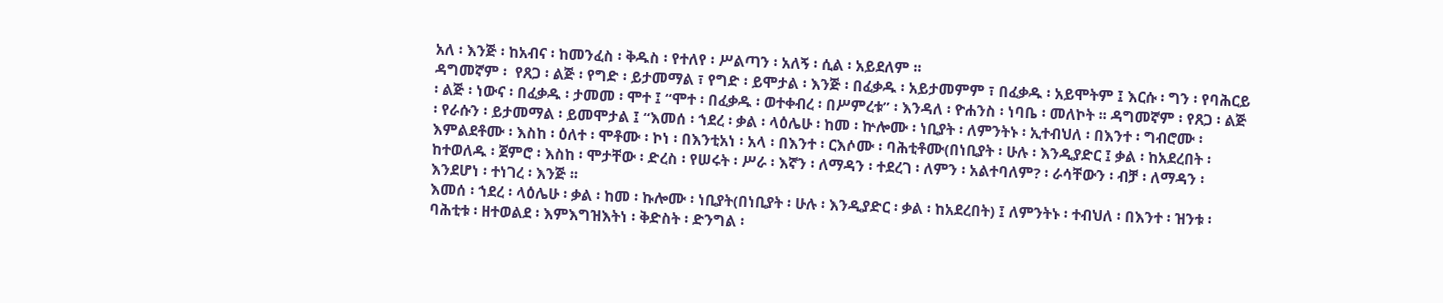አለ ፡ እንጅ ፡ ከአብና ፡ ከመንፈስ ፡ ቅዱስ ፡ የተለየ ፡ ሥልጣን ፡ አለኝ ፡ ሲል ፡ አይደለም ፡፡
ዳግመኛም ፡  የጸጋ ፡ ልጅ ፡ የግድ ፡ ይታመማል ፣ የግድ ፡ ይሞታል ፡ እንጅ ፡ በፈቃዱ ፡ አይታመምም ፣ በፈቃዱ ፡ አይሞትም ፤ እርሱ ፡ ግን ፡ የባሕርይ ፡ ልጅ ፡ ነውና ፡ በፈቃዱ ፡ ታመመ ፡ ሞተ ፤ “ሞተ ፡ በፈቃዱ ፡ ወተቀብረ ፡ በሥምረቱ” ፡ እንዳለ ፡ ዮሐንስ ፡ ነባቤ ፡ መለኮት ፡፡ ዳግመኛም ፡ የጸጋ ፡ ልጅ ፡ የራሱን ፡ ይታመማል ፡ ይመሞታል ፤ “እመሰ ፡ ኀደረ ፡ ቃል ፡ ላዕሌሁ ፡ ከመ ፡ ኵሎሙ ፡ ነቢያት ፡ ለምንትኑ ፡ ኢተብህለ ፡ በእንተ ፡ ግብሮሙ ፡ እምልደቶሙ ፡ እስከ ፡ ዕለተ ፡ ሞቶሙ ፡ ኮነ ፡ በእንቲአነ ፡ አላ ፡ በእንተ ፡ ርእሶሙ ፡ ባሕቲቶሙ(በነቢያት ፡ ሁሉ ፡ እንዲያድር ፤ ቃል ፡ ከአደረበት ፡ ከተወለዱ ፡ ጀምሮ ፡ እስከ ፡ ሞታቸው ፡ ድረስ ፡ የሠሩት ፡ ሥራ ፡ እኛን ፡ ለማዳን ፡ ተደረገ ፡ ለምን ፡ አልተባለም? ፡ ራሳቸውን ፡ ብቻ ፡ ለማዳን ፡ እንደሆነ ፡ ተነገረ ፡ እንጅ ፡፡
እመሰ ፡ ኀደረ ፡ ላዕሌሁ ፡ ቃል ፡ ከመ ፡ ኩሎሙ ፡ ነቢያት(በነቢያት ፡ ሁሉ ፡ እንዲያድር ፡ ቃል ፡ ከአደረበት) ፤ ለምንትኑ ፡ ተብህለ ፡ በእንተ ፡ ዝንቱ ፡ ባሕቲቱ ፡ ዘተወልደ ፡ እምእግዝእትነ ፡ ቅድስት ፡ ድንግል ፡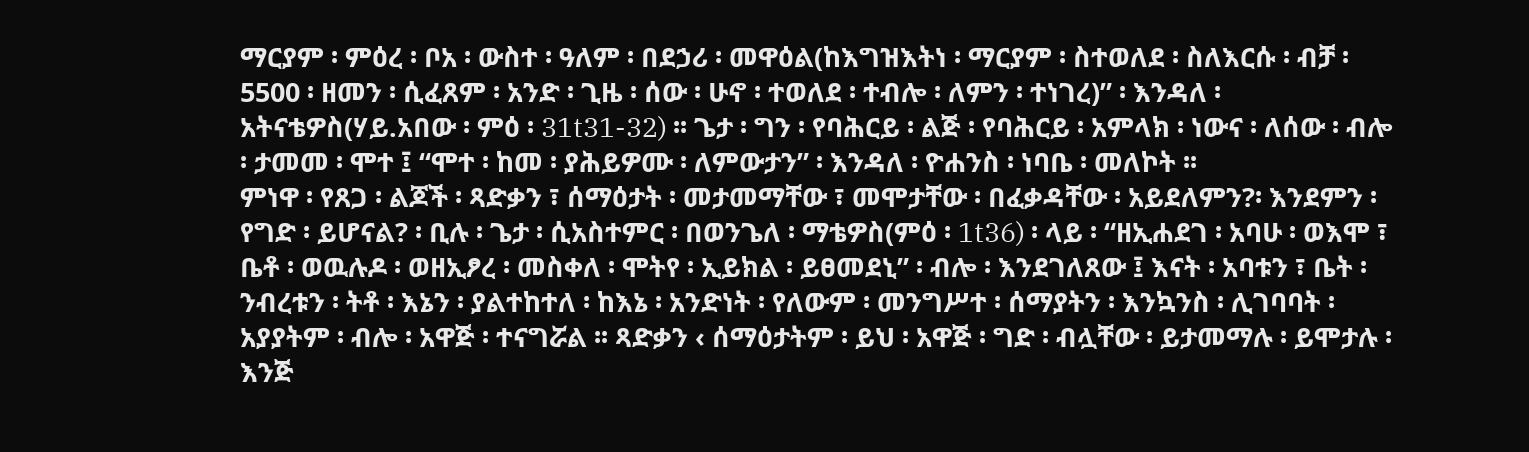ማርያም ፡ ምዕረ ፡ ቦአ ፡ ውስተ ፡ ዓለም ፡ በደኃሪ ፡ መዋዕል(ከእግዝእትነ ፡ ማርያም ፡ ስተወለደ ፡ ስለእርሱ ፡ ብቻ ፡ 5500 ፡ ዘመን ፡ ሲፈጸም ፡ አንድ ፡ ጊዜ ፡ ሰው ፡ ሁኖ ፡ ተወለደ ፡ ተብሎ ፡ ለምን ፡ ተነገረ)” ፡ እንዳለ ፡ አትናቴዎስ(ሃይ.አበው ፡ ምዕ ፡ 31t31-32) ፡፡ ጌታ ፡ ግን ፡ የባሕርይ ፡ ልጅ ፡ የባሕርይ ፡ አምላክ ፡ ነውና ፡ ለሰው ፡ ብሎ ፡ ታመመ ፡ ሞተ ፤ “ሞተ ፡ ከመ ፡ ያሕይዎሙ ፡ ለምውታን” ፡ እንዳለ ፡ ዮሐንስ ፡ ነባቤ ፡ መለኮት ፡፡
ምነዋ ፡ የጸጋ ፡ ልጆች ፡ ጻድቃን ፣ ሰማዕታት ፡ መታመማቸው ፣ መሞታቸው ፡ በፈቃዳቸው ፡ አይደለምን?፡ እንደምን ፡ የግድ ፡ ይሆናል? ፡ ቢሉ ፡ ጌታ ፡ ሲአስተምር ፡ በወንጌለ ፡ ማቴዎስ(ምዕ ፡ 1t36) ፡ ላይ ፡ “ዘኢሐደገ ፡ አባሁ ፡ ወእሞ ፣ ቤቶ ፡ ወዉሉዶ ፡ ወዘኢፆረ ፡ መስቀለ ፡ ሞትየ ፡ ኢይክል ፡ ይፀመደኒ” ፡ ብሎ ፡ እንደገለጸው ፤ እናት ፡ አባቱን ፣ ቤት ፡ ንብረቱን ፡ ትቶ ፡ እኔን ፡ ያልተከተለ ፡ ከእኔ ፡ አንድነት ፡ የለውም ፡ መንግሥተ ፡ ሰማያትን ፡ እንኳንስ ፡ ሊገባባት ፡ አያያትም ፡ ብሎ ፡ አዋጅ ፡ ተናግሯል ፡፡ ጻድቃን ‹ ሰማዕታትም ፡ ይህ ፡ አዋጅ ፡ ግድ ፡ ብሏቸው ፡ ይታመማሉ ፡ ይሞታሉ ፡ እንጅ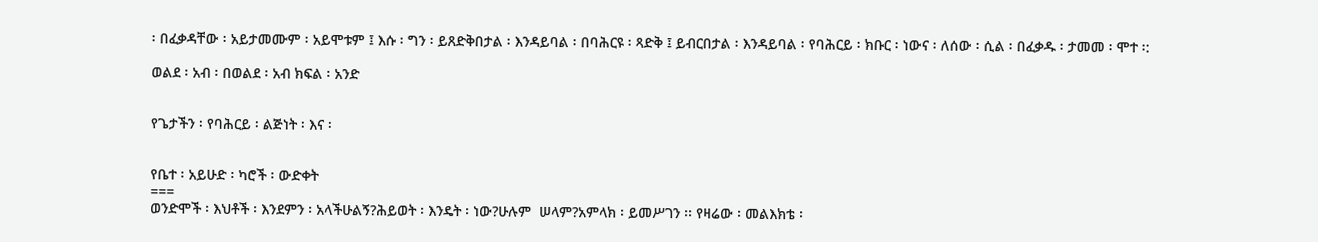፡ በፈቃዳቸው ፡ አይታመሙም ፡ አይሞቱም ፤ እሱ ፡ ግን ፡ ይጸድቅበታል ፡ እንዳይባል ፡ በባሕርዩ ፡ ጻድቅ ፤ ይብርበታል ፡ እንዳይባል ፡ የባሕርይ ፡ ክቡር ፡ ነውና ፡ ለሰው ፡ ሲል ፡ በፈቃዱ ፡ ታመመ ፡ ሞተ ፡:

ወልደ ፡ አብ ፡ በወልደ ፡ አብ ክፍል ፡ አንድ


የጌታችን ፡ የባሕርይ ፡ ልጅነት ፡ እና ፡


የቤተ ፡ አይሁድ ፡ ካሮች ፡ ውድቀት
===
ወንድሞች ፡ እህቶች ፡ እንደምን ፡ አላችሁልኝ?ሕይወት ፡ እንዴት ፡ ነው?ሁሉም  ሠላም?አምላክ ፡ ይመሥገን ፡፡ የዛሬው ፡ መልእክቴ ፡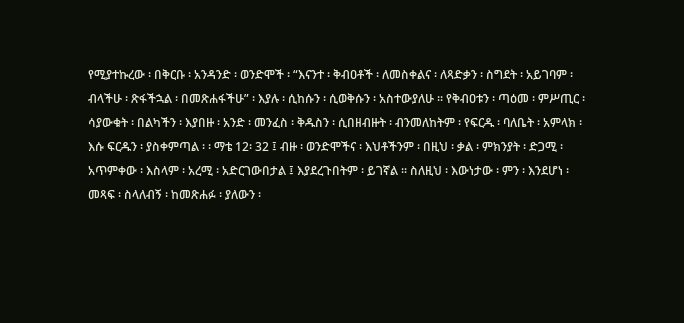የሚያተኩረው ፡ በቅርቡ ፡ አንዳንድ ፡ ወንድሞች ፡ “እናንተ ፡ ቅብዐቶች ፡ ለመስቀልና ፡ ለጻድቃን ፡ ስግደት ፡ አይገባም ፡ ብላችሁ ፡ ጽፋችኋል ፡ በመጽሐፋችሁ” ፡ እያሉ ፡ ሲከሱን ፡ ሲወቅሱን ፡ አስተውያለሁ ፡፡ የቅብዐቱን ፡ ጣዕመ ፡ ምሥጢር ፡ ሳያውቁት ፡ በልካችን ፡ እያበዙ ፡ አንድ ፡ መንፈስ ፡ ቅዱስን ፡ ሲበዘብዙት ፡ ብንመለከትም ፡ የፍርዱ ፡ ባለቤት ፡ አምላክ ፡ እሱ ፍርዱን ፡ ያስቀምጣል ፡ ፡ ማቴ 12፡ 32 ፤ ብዙ ፡ ወንድሞችና ፡ እህቶችንም ፡ በዚህ ፡ ቃል ፡ ምክንያት ፡ ድጋሚ ፡ አጥምቀው ፡ እስላም ፡ አረሚ ፡ አድርገውበታል ፤ እያደረጉበትም ፡ ይገኛል ፡፡ ስለዚህ ፡ እውነታው ፡ ምን ፡ እንደሆነ ፡ መጻፍ ፡ ስላለብኝ ፡ ከመጽሐፉ ፡ ያለውን ፡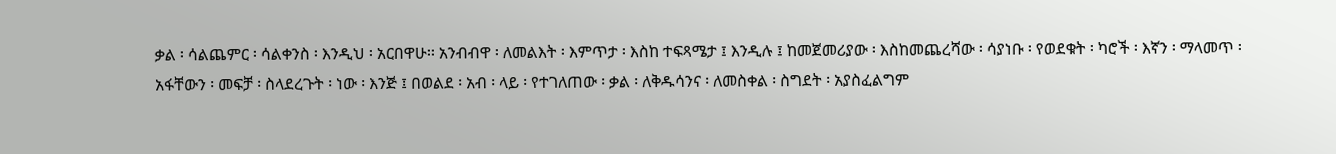ቃል ፡ ሳልጨምር ፡ ሳልቀንስ ፡ እንዲህ ፡ አርበዋሁ፡፡ አንብብዋ ፡ ለመልእት ፡ እምጥታ ፡ እስከ ተፍጻሜታ ፤ እንዲሉ ፤ ከመጀመሪያው ፡ እስከመጨረሻው ፡ ሳያነቡ ፡ የወደቁት ፡ ካሮች ፡ እኛን ፡ ማላመጥ ፡ አፋቸውን ፡ መፍቻ ፡ ስላደረጉት ፡ ነው ፡ እንጅ ፤ በወልደ ፡ አብ ፡ ላይ ፡ የተገለጠው ፡ ቃል ፡ ለቅዱሳንና ፡ ለመስቀል ፡ ስግደት ፡ አያስፈልግም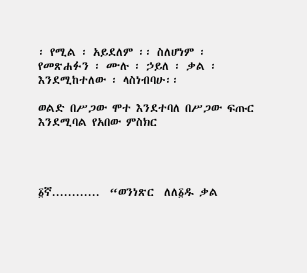፡ የሚል ፡ አይደለም ፡፡ ስለሆነም ፡ የመጽሐፉን ፡ ሙሉ ፡ ኃይለ ፡ ቃል ፡ እንደሚከተለው ፡ ላስነብባሁ፡፡

ወልድ በሥጋው ሞተ እንደተባለ በሥጋው ፍጡር እንደሚባል የአበው ምስክር




፩ኛ............  “ወንነጽር  ለለ፩ዱ ቃል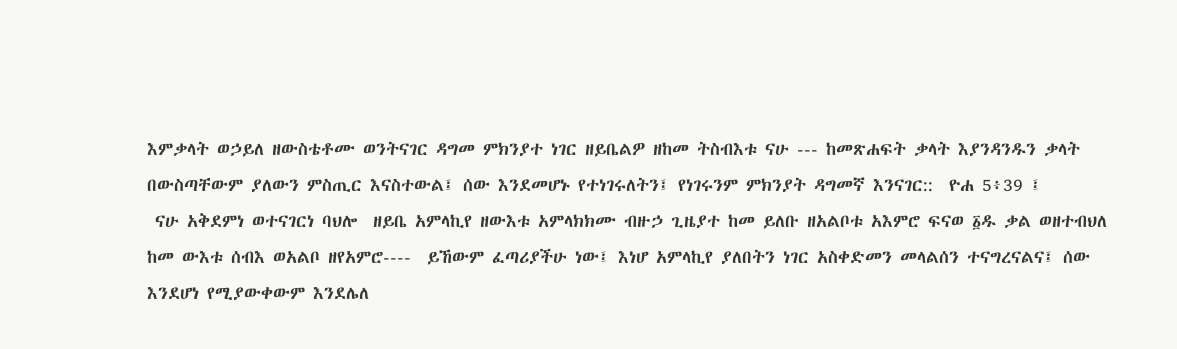እምቃላት ወኃይለ ዘውስቴቶሙ ወንትናገር ዳግመ ምክንያተ ነገር ዘይቤልዎ ዘከመ ትስብእቱ ናሁ --- ከመጽሐፍት ቃላት እያንዳንዱን ቃላት በውስጣቸውም ያለውን ምስጢር እናስተውል፤ ሰው እንደመሆኑ የተነገሩለትን፤ የነገሩንም ምክንያት ዳግመኛ እንናገር::  ዮሐ 5፥39 ፤
 ናሁ አቅደምነ ወተናገርነ ባህሎ  ዘይቤ አምላኪየ ዘውእቱ አምላክክሙ ብዙኃ ጊዜያተ ከመ ይለቡ ዘአልቦቱ አእምሮ ፍናወ ፩ዱ ቃል ወዘተብህለ ከመ ውእቱ ሰብእ ወአልቦ ዘየአምሮ----  ይኸውም ፈጣሪያችሁ ነው፤ እነሆ አምላኪየ ያለበትን ነገር አስቀድመን መላልሰን ተናግረናልና፤ ሰው  እንደሆነ የሚያውቀውም እንደሌለ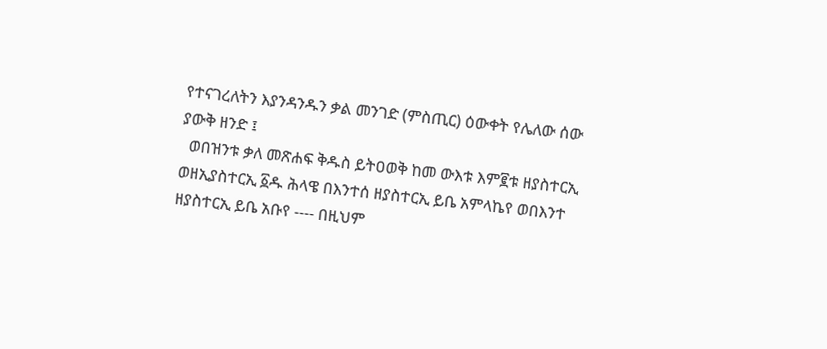የተናገረለትን እያንዳንዱን ቃል መንገድ (ምስጢር) ዕውቀት የሌለው ሰው ያውቅ ዘንድ ፤
  ወበዝንቱ ቃለ መጽሐፍ ቅዱስ ይትዐወቅ ከመ ውእቱ እም፪ቱ ዘያስተርኢ ወዘኢያስተርኢ ፩ዱ ሕላዌ በእንተሰ ዘያስተርኢ ይቤ አምላኬየ ወበእንተ ዘያስተርኢ ይቤ አቡየ ---- በዚህም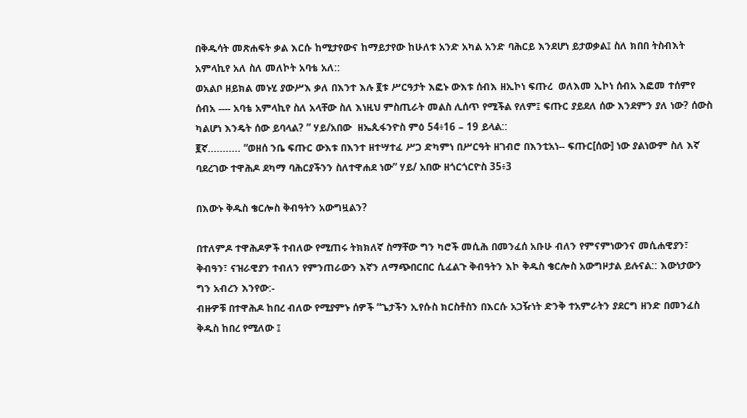በቅዱሳት መጽሐፍት ቃል እርሱ ከሚታየውና ከማይታየው ከሁለቱ አንድ አካል አንድ ባሕርይ እንደሆነ ይታወቃል፤ ስለ ክበበ ትስብእት አምላኪየ አለ ስለ መለኮት አባቴ አለ::
ወአልቦ ዘይክል መኑሂ ያውሥእ ቃለ በእንተ እሉ ፪ቱ ሥርዓታት እፎኑ ውእቱ ሰብእ ዘኢኮነ ፍጡረ  ወለእመ ኢኮነ ሰብአ እፎመ ተሰምየ ሰብአ ---- አባቴ አምላኪየ ስለ አላቸው ስለ እነዚህ ምስጢራት መልስ ሊሰጥ የሚችል የለም፤ ፍጡር ያይደለ ሰው እንደምን ያለ ነው? ሰውስ ካልሆነ እንዴት ሰው ይባላል? ” ሃይ/አበው  ዘኤጲፋንዮስ ምዕ 54፥16 – 19 ይላል::
፪ኛ........... “ወዘሰ ንቤ ፍጡር ውእቱ በእንተ ዘተሣተፈ ሥጋ ድካምነ በሥርዓት ዘገብሮ በእንቲአነ-- ፍጡር[ሰው] ነው ያልነውም ስለ እኛ ባደረገው ተዋሕዶ ደካማ ባሕርያችንን ስለተዋሐደ ነው” ሃይ/ አበው ዘጎርጎርዮስ 35፥3

በእውኑ ቅዱስ ቄርሎስ ቅብዓትን አውግዟልን?

በተለምዶ ተዋሕዶዎች ተብለው የሚጠሩ ትክክለኛ ስማቸው ግን ካሮች መሲሕ በመንፈሰ አቡሁ ብለን የምናምነውንና መሲሐዊያን፣ ቅብዓን፣ ናዝራዊያን ተብለን የምንጠራውን እኛን ለማጭበርበር ሲፈልጉ ቅብዓትን እኮ ቅዱስ ቄርሎስ አውግዞታል ይሉናል:: እውነታውን ግን አብረን እንየው:-
ብዙዎቹ በተዋሕዶ ከበረ ብለው የሚያምኑ ሰዎች “ጌታችን ኢየሱስ ክርስቶስን በእርሱ አጋዥነት ድንቅ ተአምራትን ያደርግ ዘንድ በመንፈስ ቅዱስ ከበረ የሚለው ፤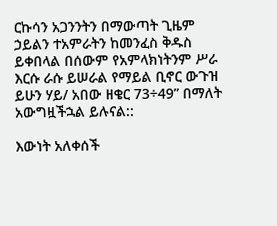ርኩሳን አጋንንትን በማውጣት ጊዜም ኃይልን ተአምራትን ከመንፈስ ቅዱስ ይቀበላል በሰውም የአምላክነትንም ሥራ እርሱ ራሱ ይሠራል የማይል ቢኖር ውጉዝ ይሁን ሃይ/ አበው ዘቄር 73÷49” በማለት አውግዟችኋል ይሉናል::

እውነት አለቀሰች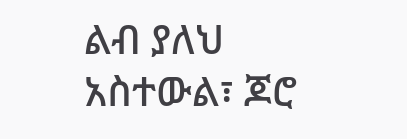ልብ ያለህ አስተውል፣ ጆሮ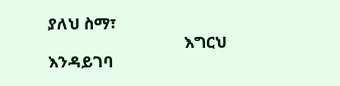ያለህ ስማ፣
                                  እግርህ እንዳይገባ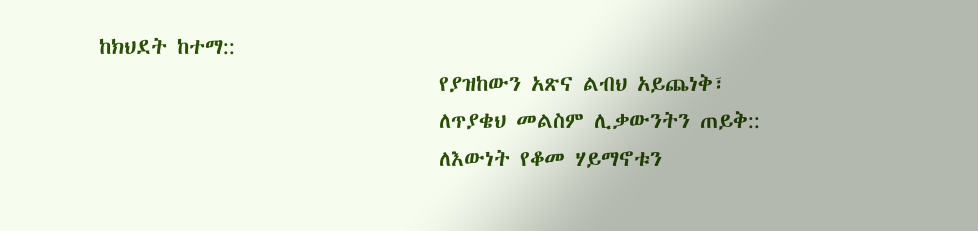ከክህደት ከተማ::
                                  የያዝከውን አጽና ልብህ አይጨነቅ፣
                                  ለጥያቄህ መልስም ሊቃውንትን ጠይቅ::
                                  ለእውነት የቆመ ሃይማኖቱን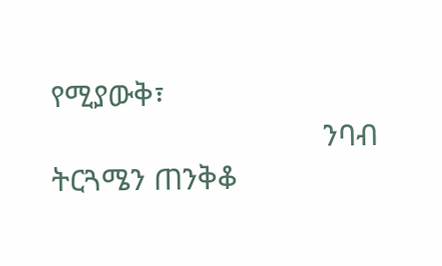የሚያውቅ፣
                                  ንባብ ትርጓሜን ጠንቅቆ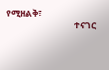የሚዘልቅ፣
                                  ተናገር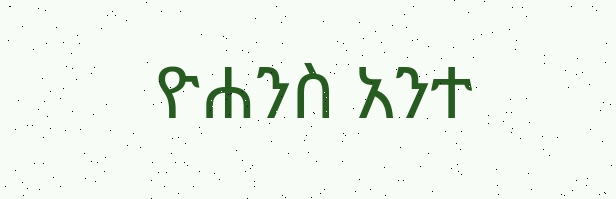ዮሐንስ አንተ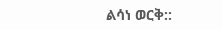ልሳነ ወርቅ::